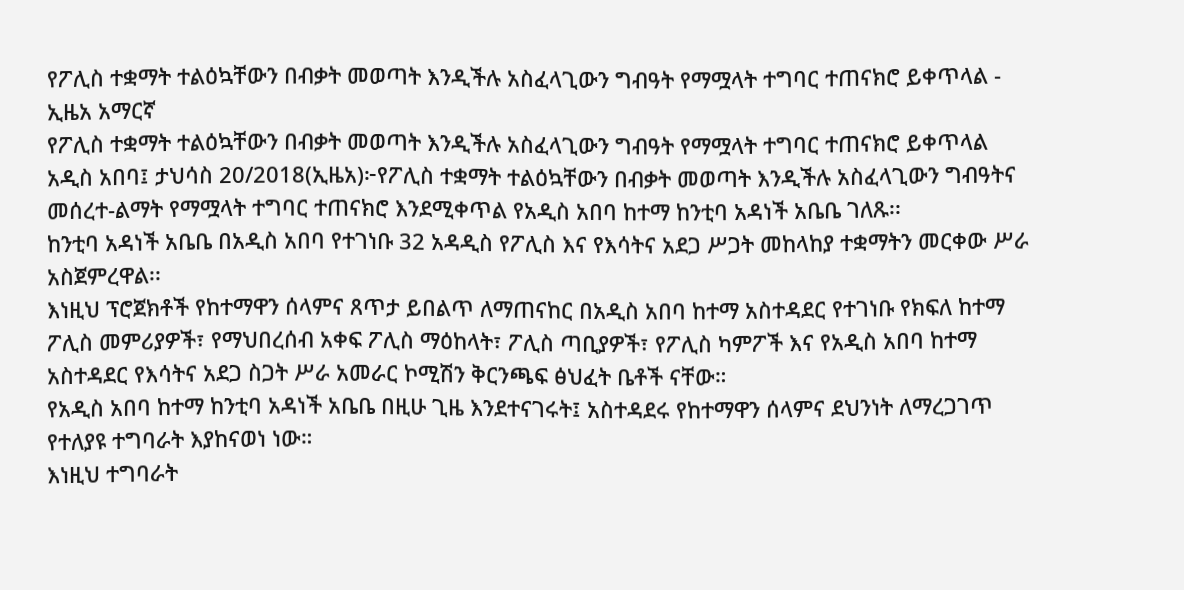የፖሊስ ተቋማት ተልዕኳቸውን በብቃት መወጣት እንዲችሉ አስፈላጊውን ግብዓት የማሟላት ተግባር ተጠናክሮ ይቀጥላል - ኢዜአ አማርኛ
የፖሊስ ተቋማት ተልዕኳቸውን በብቃት መወጣት እንዲችሉ አስፈላጊውን ግብዓት የማሟላት ተግባር ተጠናክሮ ይቀጥላል
አዲስ አበባ፤ ታህሳስ 20/2018(ኢዜአ)፦የፖሊስ ተቋማት ተልዕኳቸውን በብቃት መወጣት እንዲችሉ አስፈላጊውን ግብዓትና መሰረተ-ልማት የማሟላት ተግባር ተጠናክሮ እንደሚቀጥል የአዲስ አበባ ከተማ ከንቲባ አዳነች አቤቤ ገለጹ፡፡
ከንቲባ አዳነች አቤቤ በአዲስ አበባ የተገነቡ 32 አዳዲስ የፖሊስ እና የእሳትና አደጋ ሥጋት መከላከያ ተቋማትን መርቀው ሥራ አስጀምረዋል፡፡
እነዚህ ፕሮጀክቶች የከተማዋን ሰላምና ጸጥታ ይበልጥ ለማጠናከር በአዲስ አበባ ከተማ አስተዳደር የተገነቡ የክፍለ ከተማ ፖሊስ መምሪያዎች፣ የማህበረሰብ አቀፍ ፖሊስ ማዕከላት፣ ፖሊስ ጣቢያዎች፣ የፖሊስ ካምፖች እና የአዲስ አበባ ከተማ አስተዳደር የእሳትና አደጋ ስጋት ሥራ አመራር ኮሚሽን ቅርንጫፍ ፅህፈት ቤቶች ናቸው።
የአዲስ አበባ ከተማ ከንቲባ አዳነች አቤቤ በዚሁ ጊዜ እንደተናገሩት፤ አስተዳደሩ የከተማዋን ሰላምና ደህንነት ለማረጋገጥ የተለያዩ ተግባራት እያከናወነ ነው።
እነዚህ ተግባራት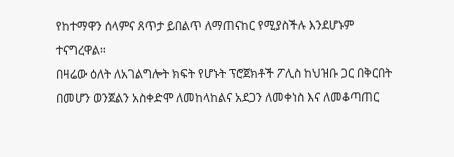የከተማዋን ሰላምና ጸጥታ ይበልጥ ለማጠናከር የሚያስችሉ እንደሆኑም ተናግረዋል።
በዛሬው ዕለት ለአገልግሎት ክፍት የሆኑት ፕሮጀክቶች ፖሊስ ከህዝቡ ጋር በቅርበት በመሆን ወንጀልን አስቀድሞ ለመከላከልና አደጋን ለመቀነስ እና ለመቆጣጠር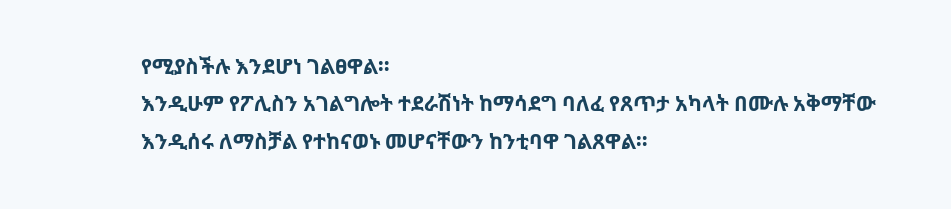የሚያስችሉ እንደሆነ ገልፀዋል።
እንዲሁም የፖሊስን አገልግሎት ተደራሽነት ከማሳደግ ባለፈ የጸጥታ አካላት በሙሉ አቅማቸው እንዲሰሩ ለማስቻል የተከናወኑ መሆናቸውን ከንቲባዋ ገልጸዋል።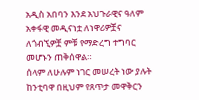አዲስ አበባን እንደ አህጉራዊና ዓለም አቀፋዊ መዲናነቷ ለነዋሪዎቿና ለጎብኚዎቿ ምቹ የማድረግ ተግባር መሆኑን ጠቅሰዋል።
ሰላም ለሁሉም ነገር መሠረት ነው ያሉት ከንቲባዋ በዚህም የጸጥታ መዋቅርን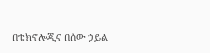በቴክኖሎጂና በሰው ኃይል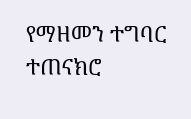የማዘመን ተግባር ተጠናክሮ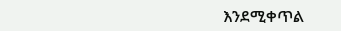እንደሚቀጥል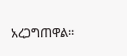አረጋግጠዋል።